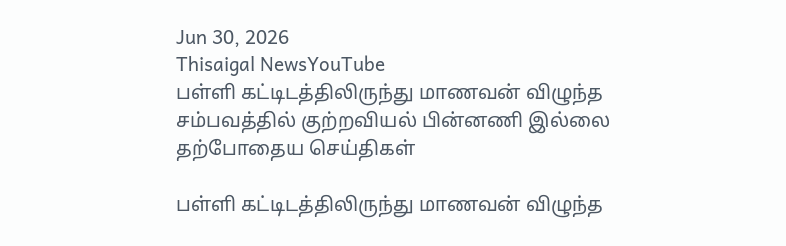Jun 30, 2026
Thisaigal NewsYouTube
பள்ளி கட்டிடத்திலிருந்து மாணவன் விழுந்த சம்பவத்தில் குற்றவியல் பின்னணி இல்லை
தற்போதைய செய்திகள்

பள்ளி கட்டிடத்திலிருந்து மாணவன் விழுந்த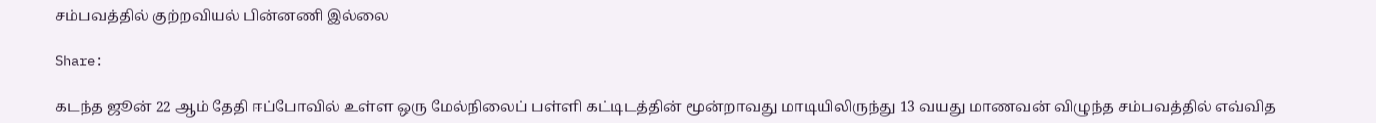சம்பவத்தில் குற்றவியல் பின்னணி இல்லை

Share:

கடந்த ஜூன் 22 ஆம் தேதி ஈப்போவில் உள்ள ஒரு மேல்நிலைப் பள்ளி கட்டிடத்தின் மூன்றாவது மாடியிலிருந்து 13 வயது மாணவன் விழுந்த சம்பவத்தில் எவ்வித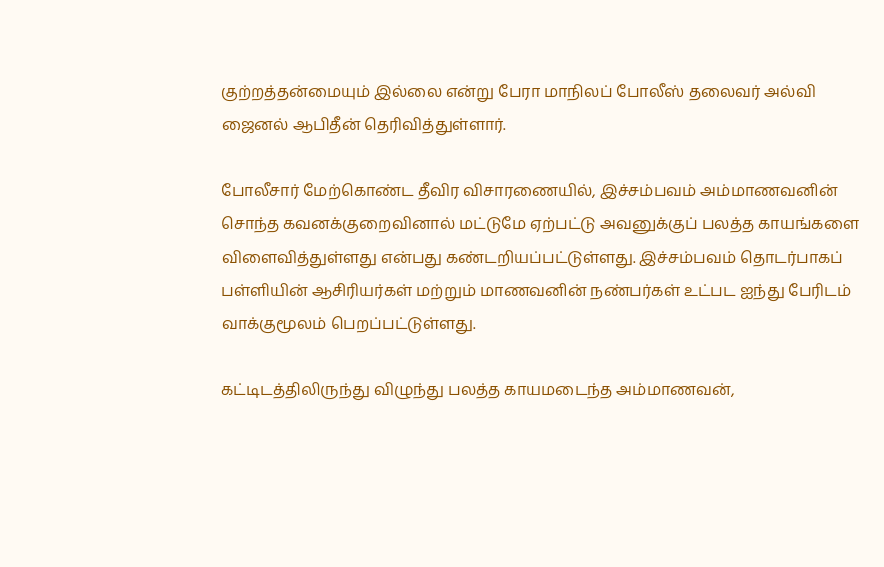குற்றத்தன்மையும் இல்லை என்று பேரா மாநிலப் போலீஸ் தலைவர் அல்வி ஜைனல் ஆபிதீன் தெரிவித்துள்ளார்.

போலீசார் மேற்கொண்ட தீவிர விசாரணையில், இச்சம்பவம் அம்மாணவனின் சொந்த கவனக்குறைவினால் மட்டுமே ஏற்பட்டு அவனுக்குப் பலத்த காயங்களை விளைவித்துள்ளது என்பது கண்டறியப்பட்டுள்ளது. இச்சம்பவம் தொடர்பாகப் பள்ளியின் ஆசிரியர்கள் மற்றும் மாணவனின் நண்பர்கள் உட்பட ஐந்து பேரிடம் வாக்குமூலம் பெறப்பட்டுள்ளது.

கட்டிடத்திலிருந்து விழுந்து பலத்த காயமடைந்த அம்மாணவன்,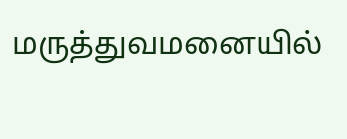மருத்துவமனையில்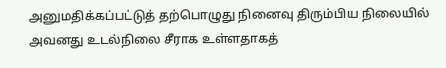அனுமதிக்கப்பட்டுத் தற்பொழுது நினைவு திரும்பிய நிலையில் அவனது உடல்நிலை சீராக உள்ளதாகத்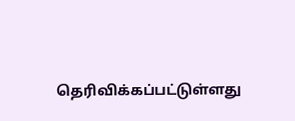தெரிவிக்கப்பட்டுள்ளது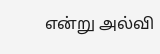என்று அல்வி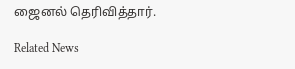ஜைனல் தெரிவித்தார்.

Related News